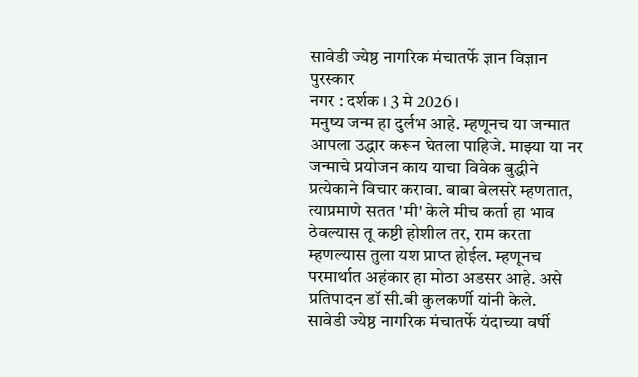सावेडी ज्येष्ठ नागरिक मंचातर्फे ज्ञान विज्ञान पुरस्कार
नगर : दर्शक । 3 मे 2026 ।
मनुष्य जन्म हा दुर्लभ आहे. म्हणूनच या जन्मात आपला उद्धार करून घेतला पाहिजे. माझ्या या नर जन्माचे प्रयोजन काय याचा विवेक बुद्धीने प्रत्येकाने विचार करावा. बाबा बेलसरे म्हणतात, त्याप्रमाणे सतत 'मी' केले मीच कर्ता हा भाव ठेवल्यास तू कष्टी होशील तर, राम करता म्हणल्यास तुला यश प्राप्त होईल. म्हणूनच परमार्थात अहंकार हा मोठा अडसर आहे. असे प्रतिपादन डॉ सी.बी कुलकर्णी यांनी केले.
सावेडी ज्येष्ठ नागरिक मंचातर्फे यंदाच्या वर्षी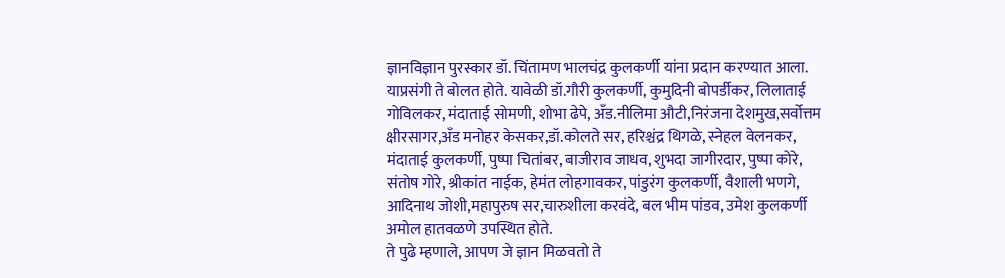ज्ञानविज्ञान पुरस्कार डॉ. चिंतामण भालचंद्र कुलकर्णी यांना प्रदान करण्यात आला. याप्रसंगी ते बोलत होते. यावेळी डॉ.गौरी कुलकर्णी, कुमुदिनी बोपर्डीकर, लिलाताई गोविलकर, मंदाताई सोमणी, शोभा ढेपे, अँड.नीलिमा औटी,निरंजना देशमुख,सर्वोत्तम क्षीरसागर,अँड मनोहर केसकर,डॉ.कोलते सर, हरिश्चंद्र थिगळे, स्नेहल वेलनकर, मंदाताई कुलकर्णी, पुष्पा चितांबर, बाजीराव जाधव, शुभदा जागीरदार, पुष्पा कोरे, संतोष गोरे, श्रीकांत नाईक, हेमंत लोहगावकर, पांडुरंग कुलकर्णी, वैशाली भणगे, आदिनाथ जोशी,महापुरुष सर,चारुशीला करवंदे, बल भीम पांडव, उमेश कुलकर्णी अमोल हातवळणे उपस्थित होते.
ते पुढे म्हणाले, आपण जे ज्ञान मिळवतो ते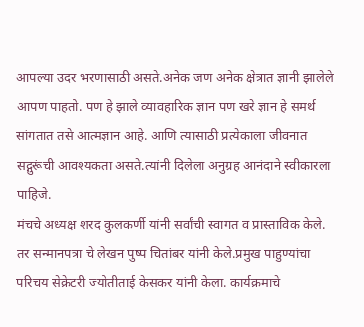आपल्या उदर भरणासाठी असते.अनेक जण अनेक क्षेत्रात ज्ञानी झालेले आपण पाहतो. पण हे झाले व्यावहारिक ज्ञान पण खरे ज्ञान हे समर्थ सांगतात तसे आत्मज्ञान आहे. आणि त्यासाठी प्रत्येकाला जीवनात सद्गुरूंची आवश्यकता असते.त्यांनी दिलेला अनुग्रह आनंदाने स्वीकारला पाहिजे.
मंचचे अध्यक्ष शरद कुलकर्णी यांनी सर्वांची स्वागत व प्रास्ताविक केले. तर सन्मानपत्रा चे लेखन पुष्प चितांबर यांनी केले.प्रमुख पाहुण्यांचा परिचय सेक्रेटरी ज्योतीताई केसकर यांनी केला. कार्यक्रमाचे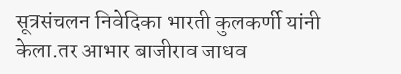सूत्रसंचलन निवेदिका भारती कुलकर्णी यांनी केला.तर आभार बाजीराव जाधव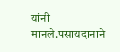यांनी मानले.पसायदानाने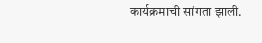कार्यक्रमाची सांगता झाली.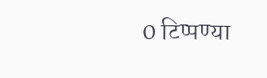0 टिप्पण्या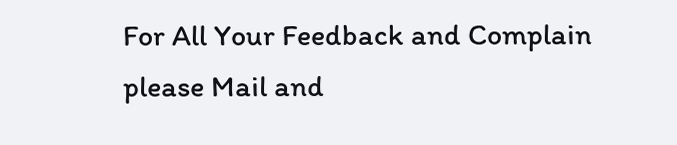For All Your Feedback and Complain please Mail and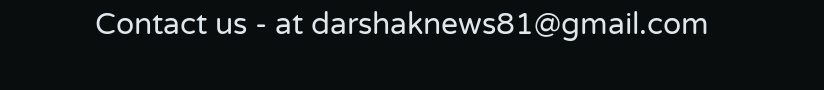Contact us - at darshaknews81@gmail.com